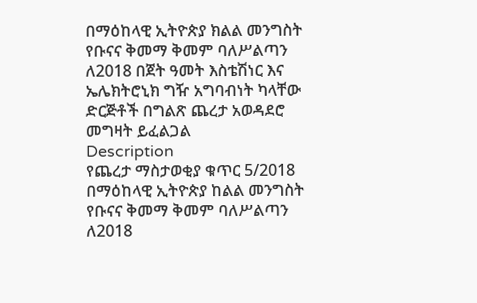በማዕከላዊ ኢትዮጵያ ክልል መንግስት የቡናና ቅመማ ቅመም ባለሥልጣን ለ2018 በጀት ዓመት እስቴሽነር እና ኤሌክትሮኒክ ግዥ አግባብነት ካላቸው ድርጅቶች በግልጽ ጨረታ አወዳደሮ መግዛት ይፈልጋል
Description
የጨረታ ማስታወቂያ ቁጥር 5/2018
በማዕከላዊ ኢትዮጵያ ከልል መንግስት የቡናና ቅመማ ቅመም ባለሥልጣን ለ2018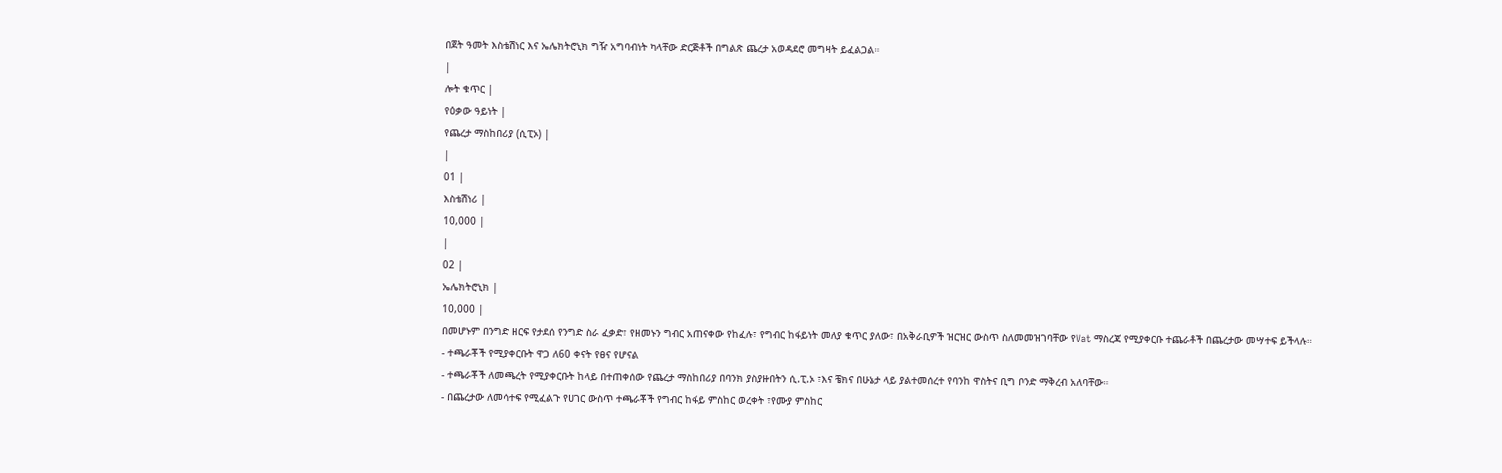በጀት ዓመት እስቴሽነር እና ኤሌክትሮኒክ ግዥ አግባብነት ካላቸው ድርጅቶች በግልጽ ጨረታ አወዳደሮ መግዛት ይፈልጋል።
|
ሎት ቁጥር |
የዕቃው ዓይነት |
የጨረታ ማስከበሪያ (ሲፒኦ) |
|
01 |
እስቴሽነሪ |
10,000 |
|
02 |
ኤሌክትሮኒክ |
10,000 |
በመሆኑም በንግድ ዘርፍ የታደሰ የንግድ ስራ ፈቃድ፣ የዘመኑን ግብር አጠናቀው የከፈሉ፣ የግብር ከፋይነት መለያ ቁጥር ያለው፣ በአቅራቢዎች ዝርዝር ውስጥ ስለመመዝገባቸው የVat ማስረጃ የሚያቀርቡ ተጨራቶች በጨረታው መሣተፍ ይችላሉ።
- ተጫራቾች የሚያቀርቡት ዋጋ ለ60 ቀናት የፀና የሆናል
- ተጫራቾች ለመጫረት የሚያቀርቡት ከላይ በተጠቀሰው የጨረታ ማስከበሪያ በባንክ ያስያዙበትን ሲ.ፒ.ኦ ፣እና ቼክና በሁኔታ ላይ ያልተመሰረተ የባንከ ዋስትና ቢግ ቦንድ ማቅረብ አለባቸው።
- በጨረታው ለመሳተፍ የሚፈልጉ የሀገር ውስጥ ተጫራቾች የግብር ከፋይ ምስከር ወረቀት ፣የሙያ ምስከር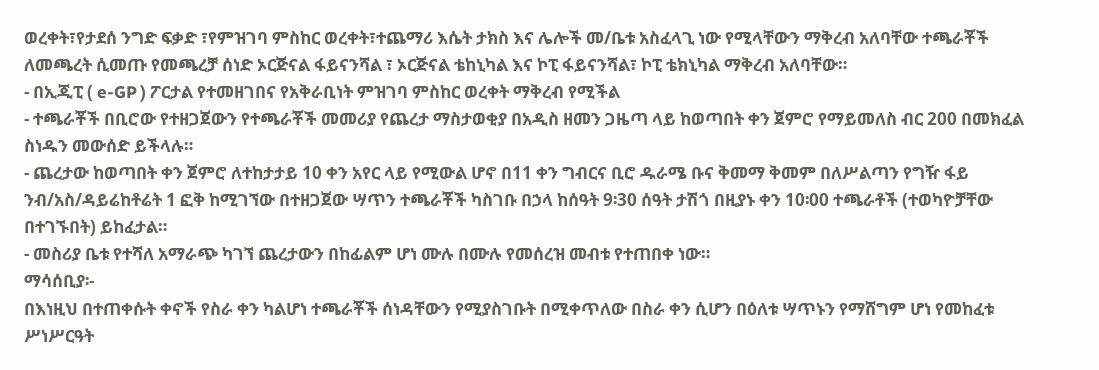ወረቀት፣የታደሰ ንግድ ፍቃድ ፣የምዝገባ ምስከር ወረቀት፣ተጨማሪ እሴት ታክስ እና ሌሎች መ/ቤቱ አስፈላጊ ነው የሚላቸውን ማቅረብ አለባቸው ተጫራቾች ለመጫረት ሲመጡ የመጫረቻ ሰነድ ኦርጅናል ፋይናንሻል ፣ ኦርጅናል ቴከኒካል እና ኮፒ ፋይናንሻል፣ ኮፒ ቴክኒካል ማቅረብ አለባቸው።
- በኢጂፒ ( e-GP ) ፖርታል የተመዘገበና የአቅራቢነት ምዝገባ ምስከር ወረቀት ማቅረብ የሚችል
- ተጫራቾች በቢሮው የተዘጋጀውን የተጫራቾች መመሪያ የጨረታ ማስታወቂያ በአዲስ ዘመን ጋዜጣ ላይ ከወጣበት ቀን ጀምሮ የማይመለስ ብር 200 በመክፈል ስነዱን መውሰድ ይችላሉ።
- ጨረታው ከወጣበት ቀን ጀምሮ ለተከታታይ 10 ቀን አየር ላይ የሚውል ሆኖ በ11 ቀን ግብርና ቢሮ ዱራሜ ቡና ቅመማ ቅመም በለሥልጣን የግዥ ፋይ ንብ/አስ/ዳይሬከቶሬት 1 ፎቅ ከሚገኘው በተዘጋጀው ሣጥን ተጫራቾች ካስገቡ በኃላ ከሰዓት 9፡30 ሰዓት ታሽጎ በዚያኑ ቀን 10፡00 ተጫራቶች (ተወካዮቻቸው በተገኙበት) ይከፈታል።
- መስሪያ ቤቱ የተሻለ አማራጭ ካገኘ ጨረታውን በከፊልም ሆነ ሙሉ በሙሉ የመሰረዝ መብቱ የተጠበቀ ነው።
ማሳሰቢያ፡-
በእነዚህ በተጠቀሱት ቀኖች የስራ ቀን ካልሆነ ተጫራቾች ሰነዳቸውን የሚያስገቡት በሚቀጥለው በስራ ቀን ሲሆን በዕለቱ ሣጥኑን የማሸግም ሆነ የመከፈቱ ሥነሥርዓት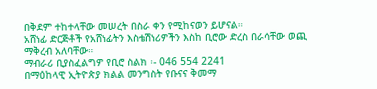በቅደም ተከተላቸው መሠረት በስራ ቀን የሚከናወን ይሆናል።
አሸነፊ ድርጅቶች የአሸነፊትን እስቴሽነሪዎችን እስከ ቢሮው ድረስ በራሳቸው ወጪ ማቅረብ አለባቸው።
ማብራሪ ቢያስፈልግዎ የቢሮ ስልክ ፡- 046 554 2241
በማዕከላዊ ኢትዮጵያ ክልል መንግስት የቡናና ቅመማ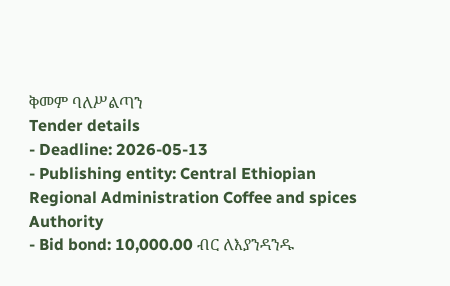ቅመም ባለሥልጣን
Tender details
- Deadline: 2026-05-13
- Publishing entity: Central Ethiopian Regional Administration Coffee and spices Authority
- Bid bond: 10,000.00 ብር ለእያንዳንዱ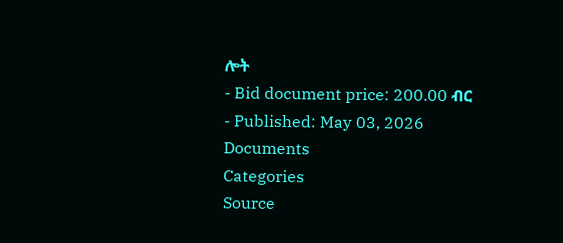ሎት
- Bid document price: 200.00 ብር
- Published: May 03, 2026
Documents
Categories
Source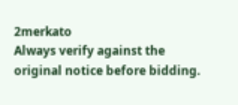2merkato
Always verify against the original notice before bidding.